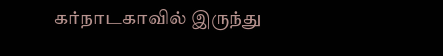கர்நாடகாவில் இருந்து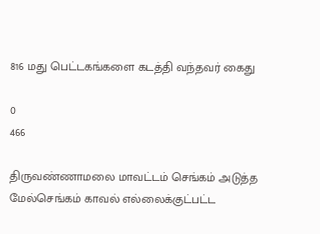816 மது பெட்டகங்களை கடத்தி வந்தவர் கைது

0
466

திருவண்ணாமலை மாவட்டம் செங்கம் அடுத்த மேல்செங்கம் காவல் எல்லைக்குட்பட்ட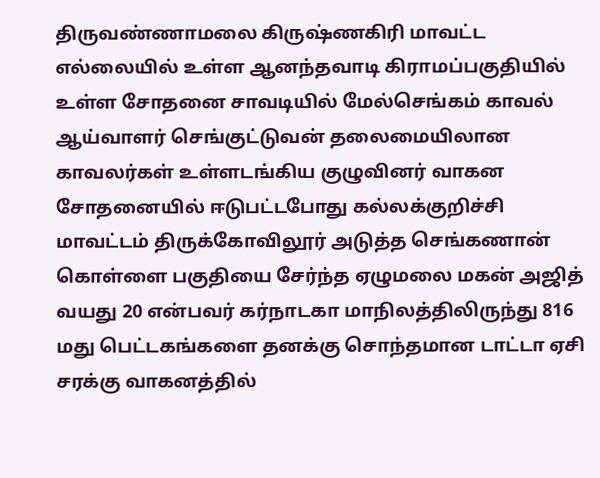திருவண்ணாமலை கிருஷ்ணகிரி மாவட்ட எல்லையில் உள்ள ஆனந்தவாடி கிராமப்பகுதியில் உள்ள சோதனை சாவடியில் மேல்செங்கம் காவல் ஆய்வாளர் செங்குட்டுவன் தலைமையிலான காவலர்கள் உள்ளடங்கிய குழுவினர் வாகன சோதனையில் ஈடுபட்டபோது கல்லக்குறிச்சி மாவட்டம் திருக்கோவிலூர் அடுத்த செங்கணான் கொள்ளை பகுதியை சேர்ந்த ஏழுமலை மகன் அஜித் வயது 20 என்பவர் கர்நாடகா மாநிலத்திலிருந்து 816 மது பெட்டகங்களை தனக்கு சொந்தமான டாட்டா ஏசி சரக்கு வாகனத்தில்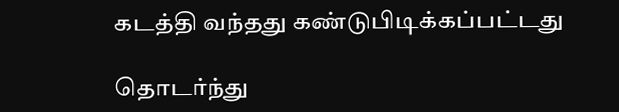கடத்தி வந்தது கண்டுபிடிக்கப்பட்டது

தொடர்ந்து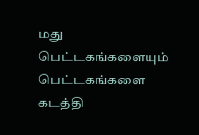மது பெட்டகங்களையும் பெட்டகங்களை கடத்தி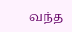வந்த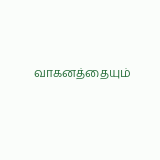வாகனத்தையும்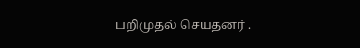பறிமுதல் செயதனர் .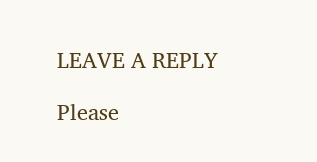LEAVE A REPLY

Please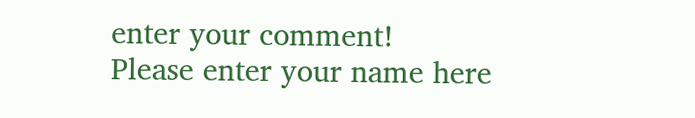enter your comment!
Please enter your name here